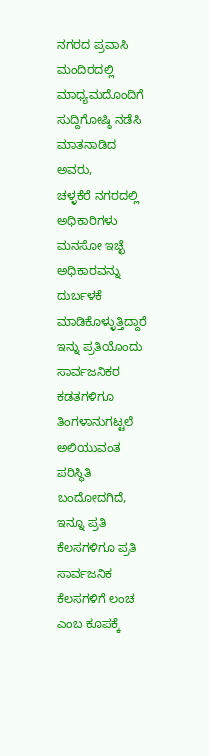ನಗರದ ಪ್ರವಾಸಿ ಮಂದಿರದಲ್ಲಿ ಮಾಧ್ಯಮದೊಂದಿಗೆ ಸುದ್ದಿಗೋಷ್ಠಿ ನಡೆಸಿ ಮಾತನಾಡಿದ ಅವರು,
ಚಳ್ಳಕೆರೆ ನಗರದಲ್ಲಿ ಅಧಿಕಾರಿಗಳು ಮನಸೋ ಇಚ್ಛೆ ಅಧಿಕಾರವನ್ನು ದುರ್ಬಳಕೆ ಮಾಡಿಕೊಳ್ಳುತ್ತಿದ್ದಾರೆ ಇನ್ನು ಪ್ರತಿಯೊಂದು ಸಾರ್ವಜನಿಕರ ಕಡತಗಳಿಗೂ ತಿಂಗಳಾನುಗಟ್ಟಲೆ ಅಲಿಯುವಂತ ಪರಿಸ್ಥಿತಿ ಬಂದೋದಗಿದೆ,
ಇನ್ನೂ ಪ್ರತಿ ಕೆಲಸಗಳಿಗೂ ಪ್ರತಿ ಸಾರ್ವಜನಿಕ ಕೆಲಸಗಳಿಗೆ ಲಂಚ ಎಂಬ ಕೂಪಕ್ಕೆ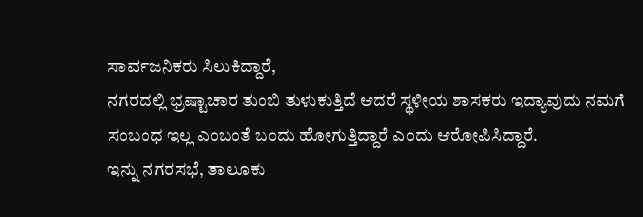ಸಾರ್ವಜನಿಕರು ಸಿಲುಕಿದ್ದಾರೆ,
ನಗರದಲ್ಲಿ ಭ್ರಷ್ಟಾಚಾರ ತುಂಬಿ ತುಳುಕುತ್ತಿದೆ ಆದರೆ ಸ್ಥಳೀಯ ಶಾಸಕರು ಇದ್ಯಾವುದು ನಮಗೆ ಸಂಬಂಧ ಇಲ್ಲ ಎಂಬಂತೆ ಬಂದು ಹೋಗುತ್ತಿದ್ದಾರೆ ಎಂದು ಆರೋಪಿಸಿದ್ದಾರೆ.
ಇನ್ನು ನಗರಸಭೆ, ತಾಲೂಕು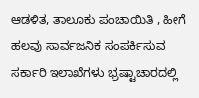ಆಡಳಿತ, ತಾಲೂಕು ಪಂಚಾಯಿತಿ , ಹೀಗೆ ಹಲವು ಸಾರ್ವಜನಿಕ ಸಂಪರ್ಕಿಸುವ ಸರ್ಕಾರಿ ಇಲಾಖೆಗಳು ಭ್ರಷ್ಟಾಚಾರದಲ್ಲಿ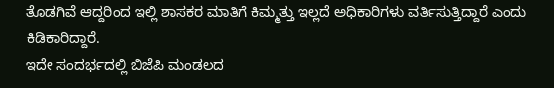ತೊಡಗಿವೆ ಆದ್ದರಿಂದ ಇಲ್ಲಿ ಶಾಸಕರ ಮಾತಿಗೆ ಕಿಮ್ಮತ್ತು ಇಲ್ಲದೆ ಅಧಿಕಾರಿಗಳು ವರ್ತಿಸುತ್ತಿದ್ದಾರೆ ಎಂದು ಕಿಡಿಕಾರಿದ್ದಾರೆ.
ಇದೇ ಸಂದರ್ಭದಲ್ಲಿ ಬಿಜೆಪಿ ಮಂಡಲದ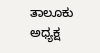ತಾಲೂಕು ಅಧ್ಯಕ್ಷ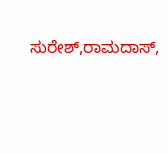ಸುರೇಶ್,ರಾಮದಾಸ್,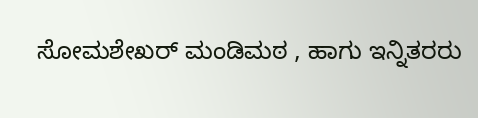ಸೋಮಶೇಖರ್ ಮಂಡಿಮಠ , ಹಾಗು ಇನ್ನಿತರರು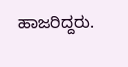ಹಾಜರಿದ್ದರು.